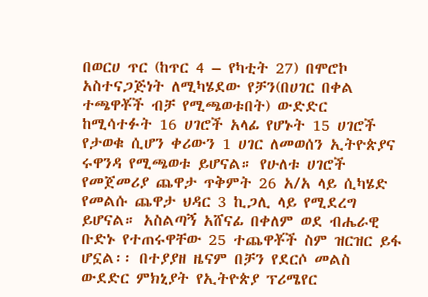በወርሀ ጥር (ከጥር 4 – የካቲት 27) በሞሮኮ አስተናጋጅነት ለሚካሄደው የቻን(በሀገር በቀል ተጫዋቾች ብቻ የሚጫወቱበት) ውድድር ከሚሳተፉት 16 ሀገሮች አላፊ የሆኑት 15 ሀገሮች የታወቁ ሲሆን ቀሪውን 1 ሀገር ለመወሰን ኢትዮጵያና ሩዋንዳ የሚጫወቱ ይሆናል። የሁለቱ ሀገሮች የመጀመሪያ ጨዋታ ጥቅምት 26 አ/አ ላይ ሲካሄድ የመልሱ ጨዋታ ህዳር 3 ኪጋሊ ላይ የሚደረግ ይሆናል። አስልጣኝ አሸናፊ በቀለም ወደ ብሔራዊ ቡድኑ የተጠሩዋቸው 25 ተጨዋቾች ስም ዝርዝር ይፋ ሆኗል፡፡ በተያያዘ ዜናም በቻን የደርሶ መልስ ውደድር ምክኒያት የኢትዮጵያ ፕሪሜየር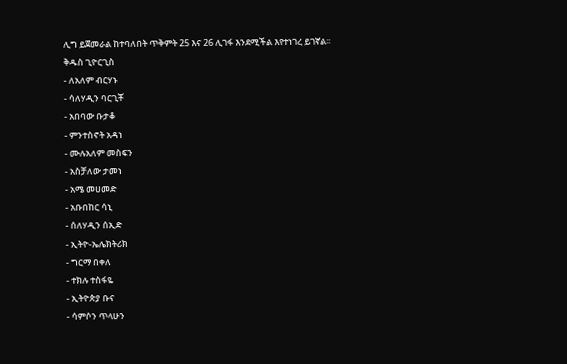ሊግ ይጀመራል ከተባለበት ጥቅምት 25 እና 26 ሊገፋ እንደሚችል እየተነገረ ይገኛል፡፡
ቅዱስ ጊዮርጊስ
- ለአለም ብርሃኑ
- ሳለሃዲን ባርጊቾ
- አበባው ቡታቆ
- ምንተስኖት አዳነ
- ሙሉአለም መስፍን
- አስቻለው ታመነ
- አሜ መሀመድ
- አቡበከር ሳኒ
- ሰለሃዲን ሰኢድ
- ኢትዮ-ኤሌክትሪክ
- ግርማ በቀለ
- ተክሉ ተስፋዬ
- ኢትዮጵያ ቡና
- ሳምሶን ጥላሁን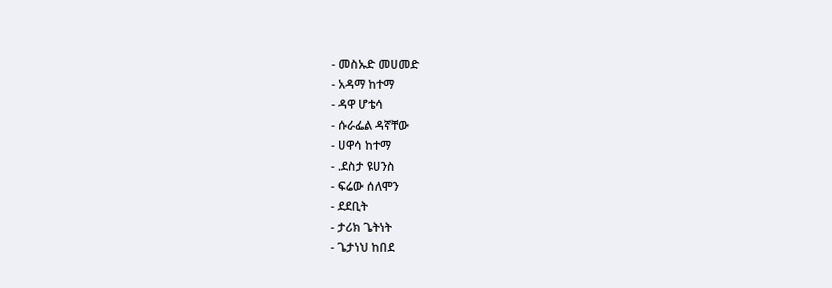- መስኡድ መሀመድ
- አዳማ ከተማ
- ዳዋ ሆቴሳ
- ሱራፌል ዳኛቸው
- ሀዋሳ ከተማ
- .ደስታ ዩሀንስ
- ፍሬው ሰለሞን
- ደደቢት
- ታሪክ ጌትነት
- ጌታነህ ከበደ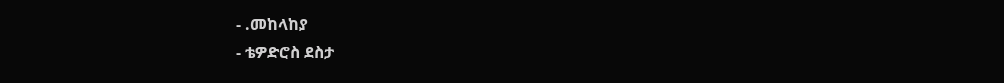- .መከላከያ
- ቴዎድሮስ ደስታ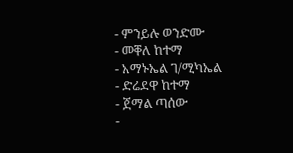- ምንይሉ ወንድሙ
- መቐለ ከተማ
- አማኑኤል ገ/ሚካኤል
- ድሬደዋ ከተማ
- ጀማል ጣሰው
-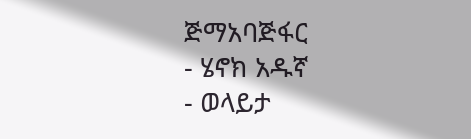ጅማአባጅፋር
- ሄኖክ አዱኛ
- ወላይታ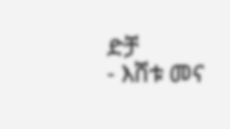ድቻ
- እሸቱ መና